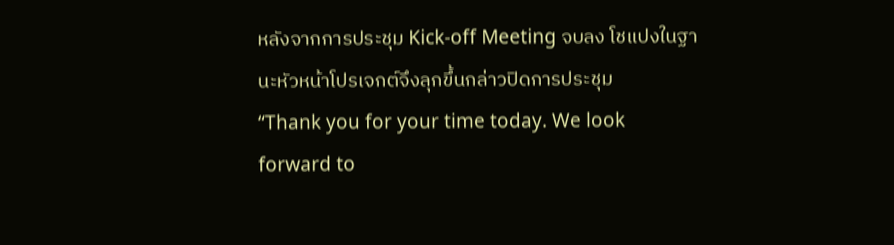หลังจากการประชุม Kick-off Meeting จบลง โชแปงในฐานะหัวหน้าโปรเจกต์จึงลุกขึ้นกล่าวปิดการประชุม
“Thank you for your time today. We look forward to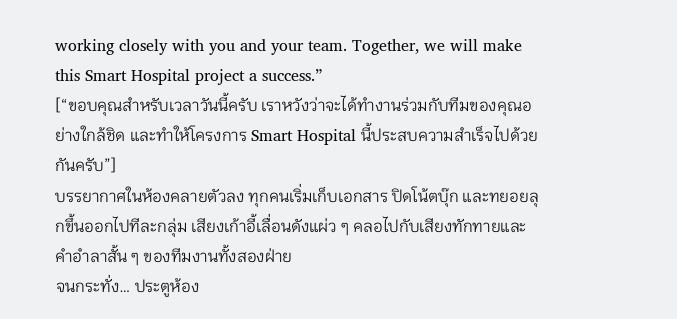working closely with you and your team. Together, we will make this Smart Hospital project a success.”
[“ขอบคุณสำหรับเวลาวันนี้ครับ เราหวังว่าจะได้ทำงานร่วมกับทีมของคุณอย่างใกล้ชิด และทำให้โครงการ Smart Hospital นี้ประสบความสำเร็จไปด้วยกันครับ”]
บรรยากาศในห้องคลายตัวลง ทุกคนเริ่มเก็บเอกสาร ปิดโน้ตบุ๊ก และทยอยลุกขึ้นออกไปทีละกลุ่ม เสียงเก้าอี้เลื่อนดังแผ่ว ๆ คลอไปกับเสียงทักทายและคำอำลาสั้น ๆ ของทีมงานทั้งสองฝ่าย
จนกระทั่ง… ประตูห้อง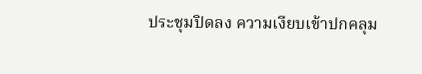ประชุมปิดลง ความเงียบเข้าปกคลุม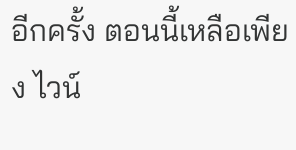อีกครั้ง ตอนนี้เหลือเพียง ไวน์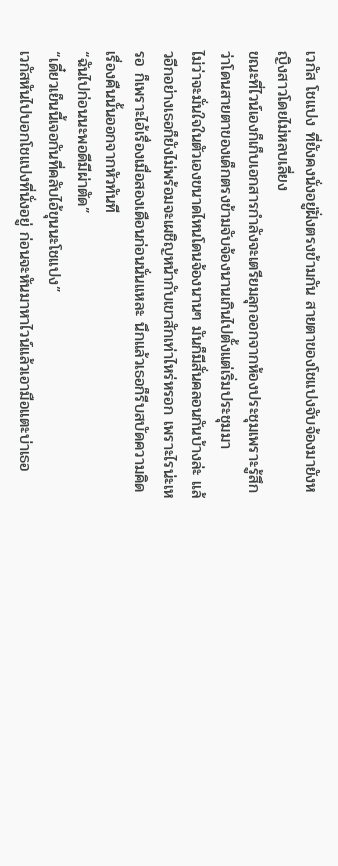เวกัส โชแปง ที่ยังคงนั่งอยู่ฝั่งตรงข้ามกัน สายตาของโชแปงจับจ้องมายังหญิงสาวโดยไม่หลบเลี่ยง
ขณะที่ไวน์เองก็เก็บเอกสารกำลังจะเตรียมลุกออกจากห้องประชุมเพราะรู้สึกว่าโดนสายตาของเด็กตรงข้ามจับจ้องนานเกินไปตั้งแต่เริ่มประชุมมา
ไม่ว่าจะมั่นใจในตัวเองขนาดไหนโดนจ้องนานๆ มันก็มีสั่นคลอนกันบ้างล่ะ แล้วอีกอย่างเธอก็ยังไม่พร้อมจะเผชิญหน้ากับเขาสักเท่าไหร่หรอก เพราะไรน่ะเหรอ ก็เพราะไอ้เรื่องเมื่อสองเดือนก่อนนั่นแหละ นึกแล้วเธอก็รีบสบัดความคิดเรื่องคืนนั้นออกจากหัวทันที
“ฉันไปก่อนนะพอดีมีผ่าตัด”
“เดี๋ยวเย็นนี้เจอกันที่คลับไอ้ขุนนะโชแปง”
เวกัสหันไปบอกโชแปงที่นั่งอยู่ ก่อนจะหันมาหาไวน์แล้วเอามือแตะบ่าเธอ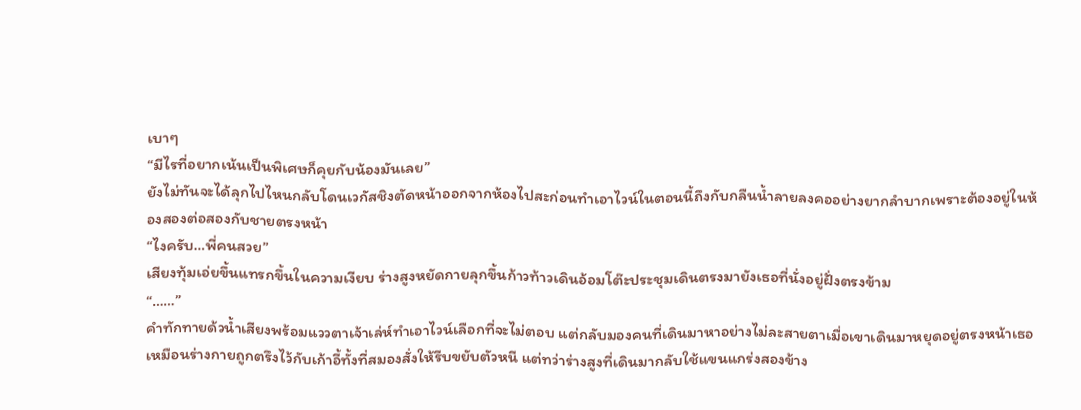เบาๆ
“มีไรที่อยากเน้นเป็นพิเศษก็คุยกับน้องมันเลย”
ยังไม่ทันจะได้ลุกไปไหนกลับโดนเวกัสชิงตัดหน้าออกจากห้องไปสะก่อนทำเอาไวน์ในตอนนี้ถึงกับกลืนน้ำลายลงคออย่างยากลำบากเพราะต้องอยู่ในห้องสองต่อสองกับชายตรงหน้า
“ไงครับ…พี่คนสวย”
เสียงทุ้มเอ่ยขึ้นแทรกขึ้นในความเงียบ ร่างสูงหยัดกายลุกขึ้นก้าวท้าวเดินอ้อมโต๊ะประชุมเดินตรงมายังเธอที่นั่งอยู่ฝั่งตรงข้าม
“……”
คำทักทายด้วน้ำเสียงพร้อมแววตาเจ้าเล่ห์ทำเอาไวน์เลือกที่จะไม่ตอบ แต่กลับมองคนที่เดินมาหาอย่างไม่ละสายตาเมื่อเขาเดินมาหยุดอยู่ตรงหน้าเธอ
เหมือนร่างกายถูกตรึงไว้กับเก้าอี้ทั้งที่สมองสั่งให้รีบขยับตัวหนี แต่ทว่าร่างสูงที่เดินมากลับใช้แขนแกร่งสองข้าง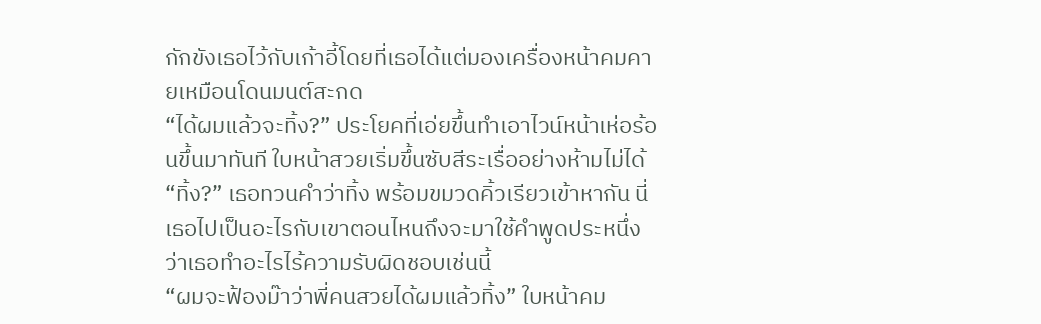กักขังเธอไว้กับเก้าอี้โดยที่เธอได้แต่มองเครื่องหน้าคมคายเหมือนโดนมนต์สะกด
“ได้ผมแล้วจะทิ้ง?” ประโยคที่เอ่ยขึ้นทำเอาไวน์หน้าเห่อร้อนขึ้นมาทันที ใบหน้าสวยเริ่มขึ้นซับสีระเรื่ออย่างห้ามไม่ได้
“ทิ้ง?” เธอทวนคำว่าทิ้ง พร้อมขมวดคิ้วเรียวเข้าหากัน นี่เธอไปเป็นอะไรกับเขาตอนไหนถึงจะมาใช้คำพูดประหนึ่งว่าเธอทำอะไรไร้ความรับผิดชอบเช่นนี้
“ผมจะฟ้องม๊าว่าพี่คนสวยได้ผมแล้วทิ้ง” ใบหน้าคม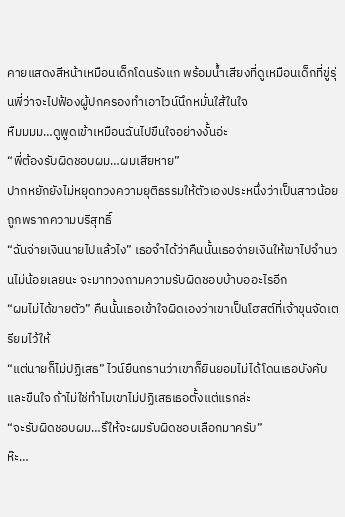คายแสดงสีหน้าเหมือนเด็กโดนรังแก พร้อมน้ำเสียงที่ดูเหมือนเด็กที่ขู่รุ่นพี่ว่าจะไปฟ้องผู้ปกครองทำเอาไวน์นึกหมั่นใส้ในใจ
หืมมมม…ดูพูดเข้าเหมือนฉันไปขืนใจอย่างงั้นอ่ะ
“พี่ต้องรับผิดชอบผม…ผมเสียหาย”
ปากหยักยังไม่หยุดทวงความยุติธรรมให้ตัวเองประหนึ่งว่าเป็นสาวน้อยถูกพรากความบริสุทธิ์
“ฉันจ่ายเงินนายไปแล้วไง” เธอจำได้ว่าคืนนั้นเธอจ่ายเงินให้เขาไปจำนวนไม่น้อยเลยนะ จะมาทวงถามความรับผิดชอบบ้าบออะไรอีก
“ผมไม่ได้ขายตัว” คืนนั้นเธอเข้าใจผิดเองว่าเขาเป็นโฮสต์ที่เจ้าขุนจัดเตรียมไว้ให้
“แต่นายก็ไม่ปฏิเสธ” ไวน์ยืนกรานว่าเขาก็ยินยอมไม่ได้โดนเธอบังคับและขืนใจ ถ้าไม่ใช่ทำไมเขาไม่ปฏิเสธเธอตั้งแต่แรกล่ะ
“จะรับผิดชอบผม…รึให้จะผมรับผิดชอบเลือกมาครับ”
ห๊ะ…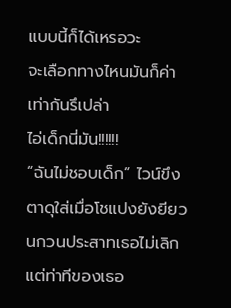แบบนี้ก็ได้เหรอวะ
จะเลือกทางไหนมันก็ค่าเท่ากันรึเปล่า
ไอ่เด็กนี่มัน!!!!!!
“ฉันไม่ชอบเด็ก” ไวน์ขึงตาดุใส่เมื่อโชแปงยังยียวนกวนประสาทเธอไม่เลิก แต่ท่าทีของเธอ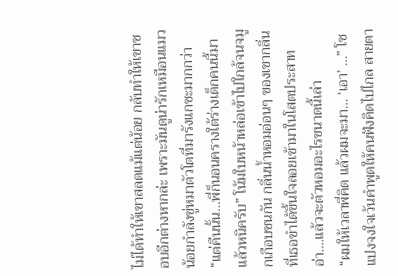ไม่ได้ทำให้เขาสลดแม้แต่น้อย กลับทำให้เขาชอบอีกต่างหากล่ะ เพราะมันดูน่ารักเหมือนแมวน้อยกำลังขู่หมาตัวโตที่มารังแกซะมากกว่า
“แต่คืนนั้น…พี่ก็นอนครางใต้ร่างเด็กคนนี้มาแล้วหนิครับ” โน้มใบหน้าหล่อเข้าไปใกล้จนจมูกเกือบชนกัน กลิ่นน้ำหอมอ่อนๆ ของเขากลิ่นที่เธอขำได้ขึ้นใจลอยเข้ามาในโสตประสาท
อ่า….แล้วจะตัวหอมอะไรขนาดนี้เล่า
“ผมให้เวลาพี่คิด แล้วผมจะมา… ‘เอา’ …” โชแปงจงใจเว้นคำพูดให้คนฟังคิดไปไกล สายตา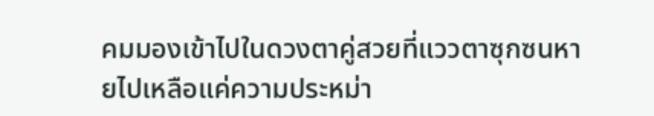คมมองเข้าไปในดวงตาคู่สวยที่แววตาซุกซนหายไปเหลือแค่ความประหม่า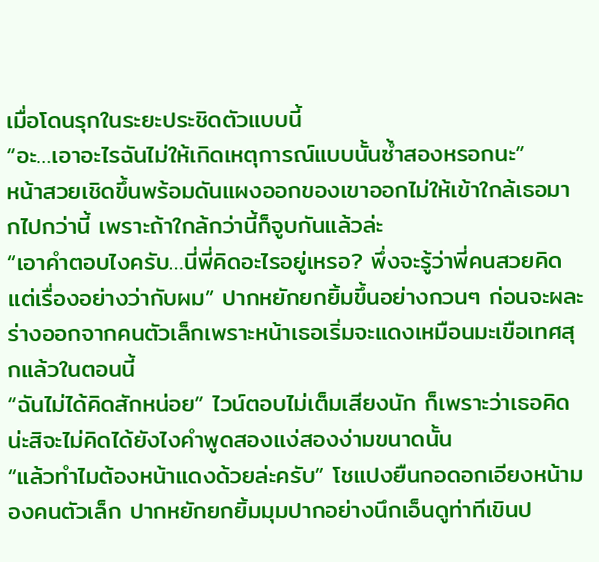เมื่อโดนรุกในระยะประชิดตัวแบบนี้
“อะ…เอาอะไรฉันไม่ให้เกิดเหตุการณ์แบบนั้นซ้ำสองหรอกนะ”
หน้าสวยเชิดขึ้นพร้อมดันแผงออกของเขาออกไม่ให้เข้าใกล้เธอมากไปกว่านี้ เพราะถ้าใกล้กว่านี้ก็จูบกันแล้วล่ะ
“เอาคำตอบไงครับ…นี่พี่คิดอะไรอยู่เหรอ? พึ่งจะรู้ว่าพี่คนสวยคิดแต่เรื่องอย่างว่ากับผม” ปากหยักยกยิ้มขึ้นอย่างกวนๆ ก่อนจะผละร่างออกจากคนตัวเล็กเพราะหน้าเธอเริ่มจะแดงเหมือนมะเขือเทศสุกแล้วในตอนนี้
“ฉันไม่ได้คิดสักหน่อย” ไวน์ตอบไม่เต็มเสียงนัก ก็เพราะว่าเธอคิดน่ะสิจะไม่คิดได้ยังไงคำพูดสองแง่สองง่ามขนาดนั้น
“แล้วทำไมต้องหน้าแดงด้วยล่ะครับ” โชแปงยืนกอดอกเอียงหน้ามองคนตัวเล็ก ปากหยักยกยิ้มมุมปากอย่างนึกเอ็นดูท่าทีเขินป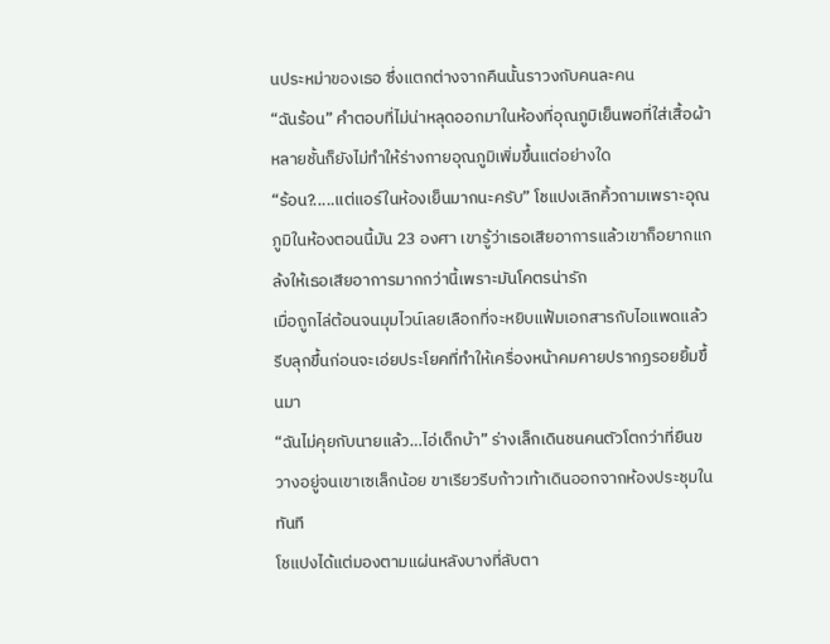นประหม่าของเธอ ซึ่งแตกต่างจากคืนนั้นราวงกับคนละคน
“ฉันร้อน” คำตอบที่ไม่น่าหลุดออกมาในห้องที่อุณภูมิเย็นพอที่ใส่เสื้อผ้าหลายชั้นก็ยังไม่ทำให้ร่างกายอุณภูมิเพิ่มขึ้นแต่อย่างใด
“ร้อน?.....แต่แอร์ในห้องเย็นมากนะครับ” โชแปงเลิกคิ้วถามเพราะอุณภูมิในห้องตอนนี้มัน 23 องศา เขารู้ว่าเธอเสียอาการแล้วเขาก็อยากแกล้งให้เธอเสียอาการมากกว่านี้เพราะมันโคตรน่ารัก
เมื่อถูกไล่ต้อนจนมุมไวน์เลยเลือกที่จะหยิบแฟ้มเอกสารกับไอแพดแล้วรีบลุกขึ้นก่อนจะเอ่ยประโยคที่ทำให้เครื่องหน้าคมคายปรากฏรอยยิ้มขึ้นมา
“ฉันไม่คุยกับนายแล้ว…ไอ่เด็กบ้า” ร่างเล็กเดินชนคนตัวโตกว่าที่ยืนขวางอยู่จนเขาเซเล็กน้อย ขาเรียวรีบก้าวเท้าเดินออกจากห้องประชุมในทันที
โชแปงได้แต่มองตามแผ่นหลังบางที่ลับตา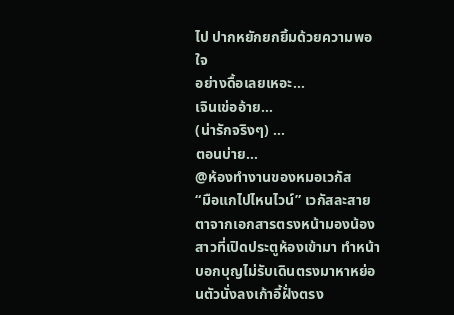ไป ปากหยักยกยิ้มด้วยความพอใจ
อย่างดื้อเลยเหอะ…
เจินเข่ออ้าย…
(น่ารักจริงๆ) …
ตอนบ่าย…
@ห้องทำงานของหมอเวกัส
“มือแกไปไหนไวน์” เวกัสละสายตาจากเอกสารตรงหน้ามองน้องสาวที่เปิดประตูห้องเข้ามา ทำหน้าบอกบุญไม่รับเดินตรงมาหาหย่อนตัวนั่งลงเก้าอี้ฝั่งตรง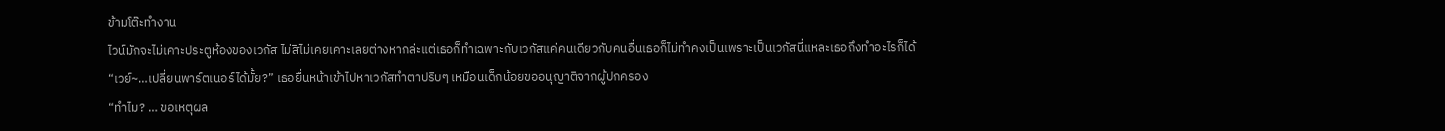ข้ามโต๊ะทำงาน
ไวน์มักจะไม่เคาะประตูห้องของเวกัส ไม่สิไม่เคยเคาะเลยต่างหากล่ะแต่เธอก็ทำเฉพาะกับเวกัสแค่คนเดียวกับคนอื่นเธอก็ไม่ทำคงเป็นเพราะเป็นเวกัสนี่แหละเธอถึงทำอะไรก็ได้
“เวย์~…เปลี่ยนพาร์ตเนอร์ได้มั้ย?” เธอยื่นหน้าเข้าไปหาเวกัสทำตาปริบๆ เหมือนเด็กน้อยขออนุญาติจากผู้ปกครอง
“ทำไม? … ขอเหตุผล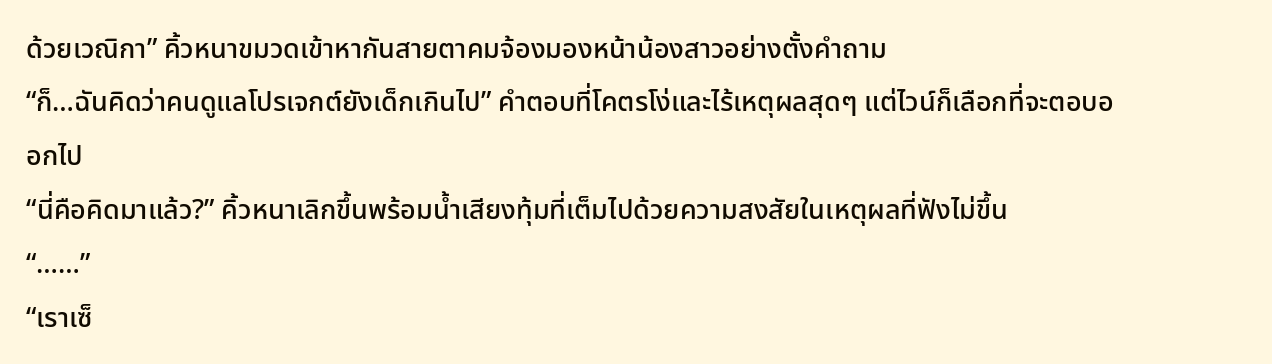ด้วยเวณิกา” คิ้วหนาขมวดเข้าหากันสายตาคมจ้องมองหน้าน้องสาวอย่างตั้งคำถาม
“ก็…ฉันคิดว่าคนดูแลโปรเจกต์ยังเด็กเกินไป” คำตอบที่โคตรโง่และไร้เหตุผลสุดๆ แต่ไวน์ก็เลือกที่จะตอบออกไป
“นี่คือคิดมาแล้ว?” คิ้วหนาเลิกขึ้นพร้อมน้ำเสียงทุ้มที่เต็มไปด้วยความสงสัยในเหตุผลที่ฟังไม่ขึ้น
“……”
“เราเซ็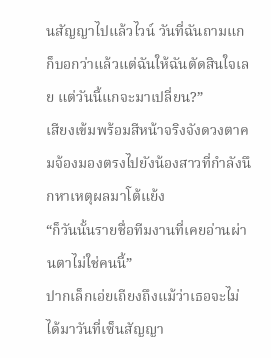นสัญญาไปแล้วไวน์ วันที่ฉันถามแกก็บอกว่าแล้วแต่ฉันให้ฉันตัดสินใจเลย แต่วันนี้แกจะมาเปลี่ยน?”
เสียงเข้มพร้อมสีหน้าจริงจังดวงตาคมจ้องมองตรงไปยังน้องสาวที่กำลังนึกหาเหตุผลมาโต้แย้ง
“ก็วันนั้นรายชื่อทีมงานที่เคยอ่านผ่านตาไม่ใช่คนนี้”
ปากเล็กเอ่ยเถียงถึงแม้ว่าเธอจะไม่ได้มาวันที่เซ็นสัญญา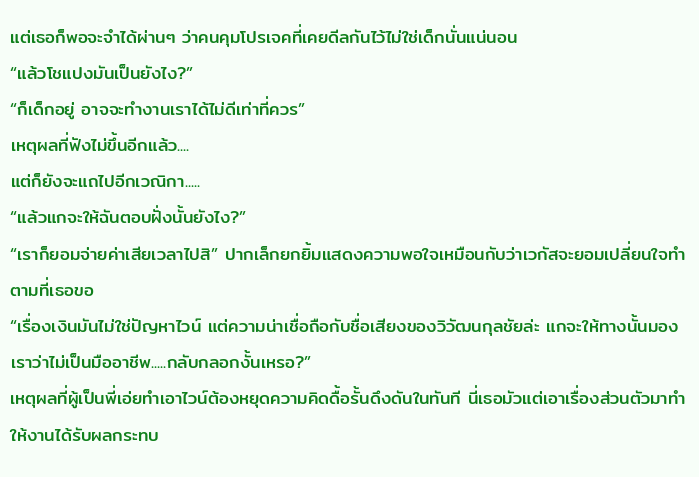แต่เธอก็พอจะจำได้ผ่านๆ ว่าคนคุมโปรเจคที่เคยดีลกันไว้ไม่ใช่เด็กนั่นแน่นอน
“แล้วโชแปงมันเป็นยังไง?”
“ก็เด็กอยู่ อาจจะทำงานเราได้ไม่ดีเท่าที่ควร”
เหตุผลที่ฟังไม่ขึ้นอีกแล้ว....
แต่ก็ยังจะแถไปอีกเวณิกา.....
“แล้วแกจะให้ฉันตอบฝั่งนั้นยังไง?”
“เราก็ยอมจ่ายค่าเสียเวลาไปสิ” ปากเล็กยกยิ้มแสดงความพอใจเหมือนกับว่าเวกัสจะยอมเปลี่ยนใจทำตามที่เธอขอ
“เรื่องเงินมันไม่ใช่ปัญหาไวน์ แต่ความน่าเชื่อถือกับชื่อเสียงของวิวัฒนกุลชัยล่ะ แกจะให้ทางนั้นมองเราว่าไม่เป็นมืออาชีพ.....กลับกลอกงั้นเหรอ?”
เหตุผลที่ผู้เป็นพี่เอ่ยทำเอาไวน์ต้องหยุดความคิดดื้อรั้นดึงดันในทันที นี่เธอมัวแต่เอาเรื่องส่วนตัวมาทำให้งานได้รับผลกระทบ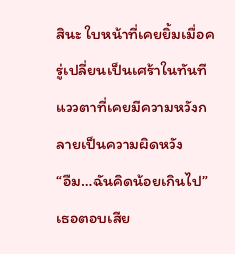สินะ ใบหน้าที่เคยยิ้มเมื่อครู่เปลี่ยนเป็นเศร้าในทันทีแววตาที่เคยมีความหวังกลายเป็นความผิดหวัง
“อืม…ฉันคิดน้อยเกินไป” เธอตอบเสีย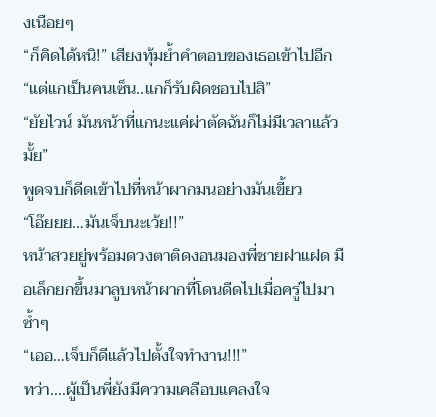งเนือยๆ
“ก็คิดได้หนิ!” เสียงทุ้มย้ำคำตอบของเธอเข้าไปอีก
“แต่แกเป็นคนเซ็น..แกก็รับผิดชอบไปสิ”
“ยัยไวน์ มันหน้าที่แกนะแค่ผ่าตัดฉันก็ไม่มีเวลาแล้วมั้ย”
พูดจบก็ดีดเข้าไปที่หน้าผากมนอย่างมันเขี้ยว
“โอ๊ยยย…มันเจ็บนะเว้ย!!”
หน้าสวยยู่พร้อมดวงตาติดงอนมองพี่ชายฝาแฝด มือเล็กยกขึ้นมาลูบหน้าผากที่โดนดีดไปเมื่อครู่ไปมาซ้ำๆ
“เออ…เจ็บก็ดีแล้วไปตั้งใจทำงาน!!!”
ทว่า....ผู้เป็นพี่ยังมีความเคลือบแคลงใจ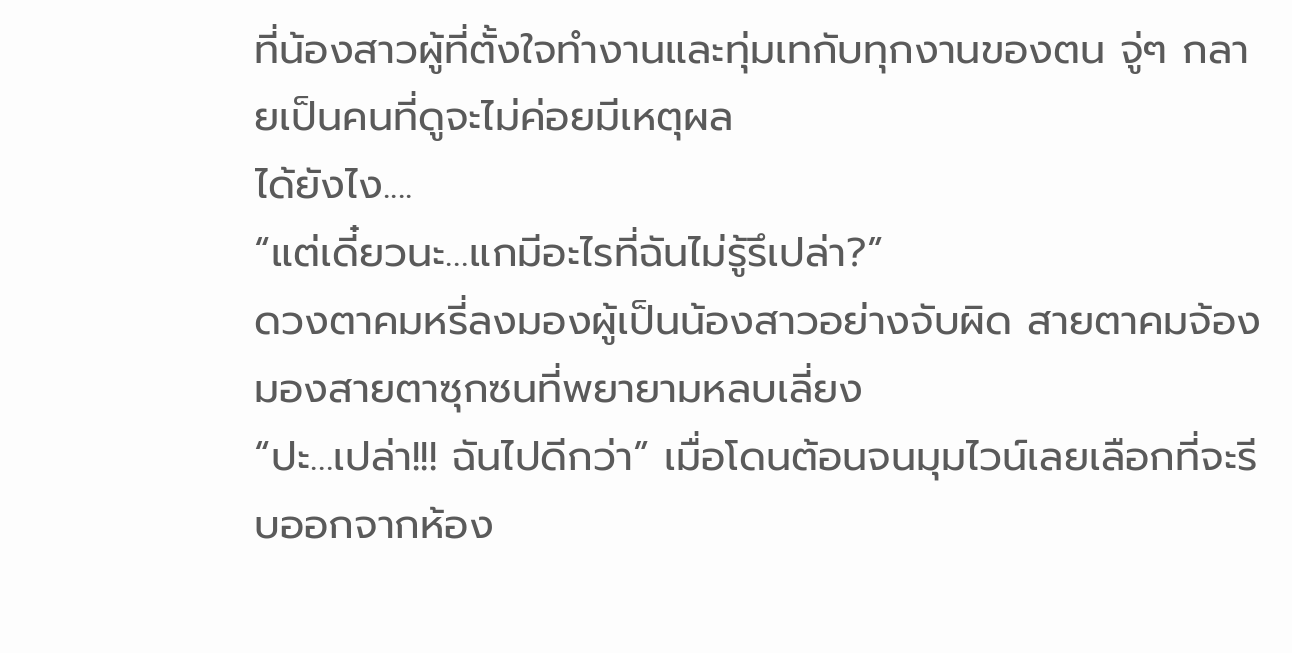ที่น้องสาวผู้ที่ตั้งใจทำงานและทุ่มเทกับทุกงานของตน จู่ๆ กลายเป็นคนที่ดูจะไม่ค่อยมีเหตุผล
ได้ยังไง....
“แต่เดี๋ยวนะ…แกมีอะไรที่ฉันไม่รู้รึเปล่า?”
ดวงตาคมหรี่ลงมองผู้เป็นน้องสาวอย่างจับผิด สายตาคมจ้องมองสายตาซุกซนที่พยายามหลบเลี่ยง
“ปะ…เปล่า!!! ฉันไปดีกว่า” เมื่อโดนต้อนจนมุมไวน์เลยเลือกที่จะรีบออกจากห้อง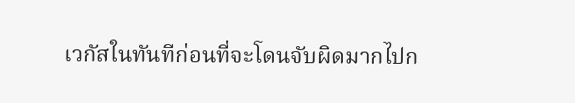เวกัสในทันทีก่อนที่จะโดนจับผิดมากไปก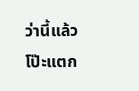ว่านี้แล้วโป๊ะแตก